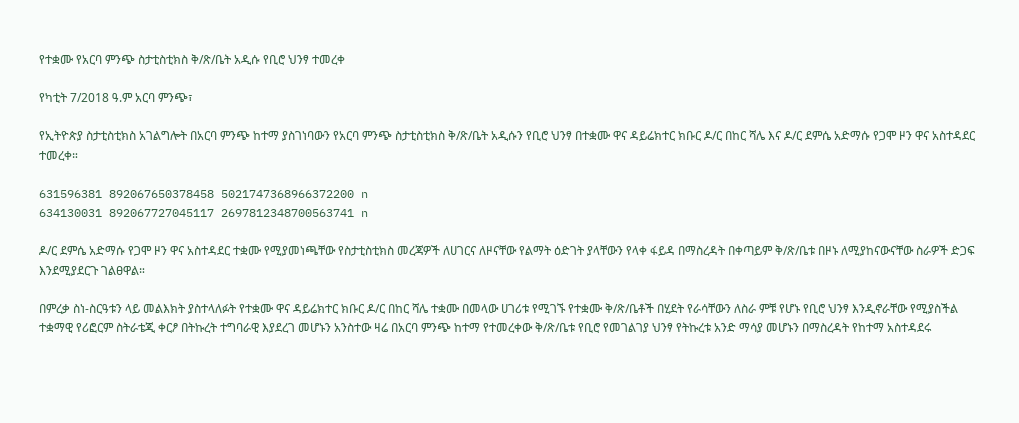የተቋሙ የአርባ ምንጭ ስታቲስቲክስ ቅ/ጽ/ቤት አዲሱ የቢሮ ህንፃ ተመረቀ

የካቲት 7/2018 ዓ.ም አርባ ምንጭ፣

የኢትዮጵያ ስታቲስቲክስ አገልግሎት በአርባ ምንጭ ከተማ ያስገነባውን የአርባ ምንጭ ስታቲስቲክስ ቅ/ጽ/ቤት አዲሱን የቢሮ ህንፃ በተቋሙ ዋና ዳይሬክተር ክቡር ዶ/ር በከር ሻሌ እና ዶ/ር ደምሴ አድማሱ የጋሞ ዞን ዋና አስተዳደር ተመረቀ።

631596381 892067650378458 5021747368966372200 n
634130031 892067727045117 2697812348700563741 n

ዶ/ር ደምሴ አድማሱ የጋሞ ዞን ዋና አስተዳደር ተቋሙ የሚያመነጫቸው የስታቲስቲክስ መረጃዎች ለሀገርና ለዞናቸው የልማት ዕድገት ያላቸውን የላቀ ፋይዳ በማስረዳት በቀጣይም ቅ/ጽ/ቤቱ በዞኑ ለሚያከናውናቸው ስራዎች ድጋፍ እንደሚያደርጉ ገልፀዋል።

በምረቃ ስነ-ስርዓቱን ላይ መልእክት ያስተላለፉት የተቋሙ ዋና ዳይሬክተር ክቡር ዶ/ር በከር ሻሌ ተቋሙ በመላው ሀገሪቱ የሚገኙ የተቋሙ ቅ/ጽ/ቤቶች በሂደት የራሳቸውን ለስራ ምቹ የሆኑ የቢሮ ህንፃ እንዲኖራቸው የሚያስችል ተቋማዊ የሪፎርም ስትራቴጂ ቀርፆ በትኩረት ተግባራዊ እያደረገ መሆኑን አንስተው ዛሬ በአርባ ምንጭ ከተማ የተመረቀው ቅ/ጽ/ቤቱ የቢሮ የመገልገያ ህንፃ የትኩረቱ አንድ ማሳያ መሆኑን በማስረዳት የከተማ አስተዳደሩ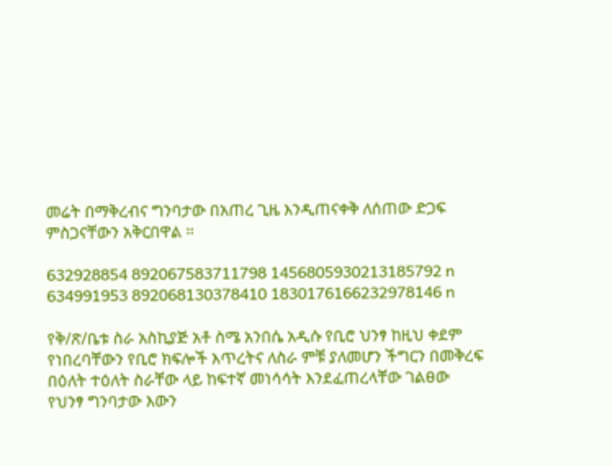መሬት በማቅረብና ግንባታው በአጠረ ጊዜ እንዲጠናቀቅ ለሰጠው ድጋፍ ምስጋናቸውን አቅርበዋል ።

632928854 892067583711798 1456805930213185792 n
634991953 892068130378410 1830176166232978146 n

የቅ/ጽ/ቤቱ ስራ አስኪያጅ አቶ ስሜ አንበሴ አዲሱ የቢሮ ህንፃ ከዚህ ቀደም የነበረባቸውን የቢሮ ክፍሎች እጥረትና ለስራ ምቹ ያለመሆን ችግርን በመቅረፍ በዕለት ተዕለት ስራቸው ላይ ከፍተኛ መነሳሳት እንደፈጠረላቸው ገልፀው የህንፃ ግንባታው እውን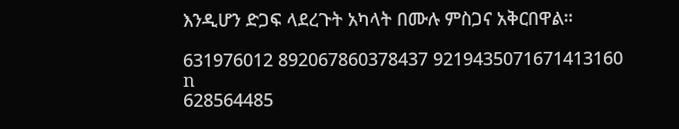እንዲሆን ድጋፍ ላደረጉት አካላት በሙሉ ምስጋና አቅርበዋል።

631976012 892067860378437 9219435071671413160 n
628564485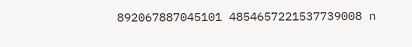892067887045101 4854657221537739008 n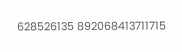628526135 892068413711715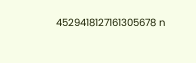4529418127161305678 n